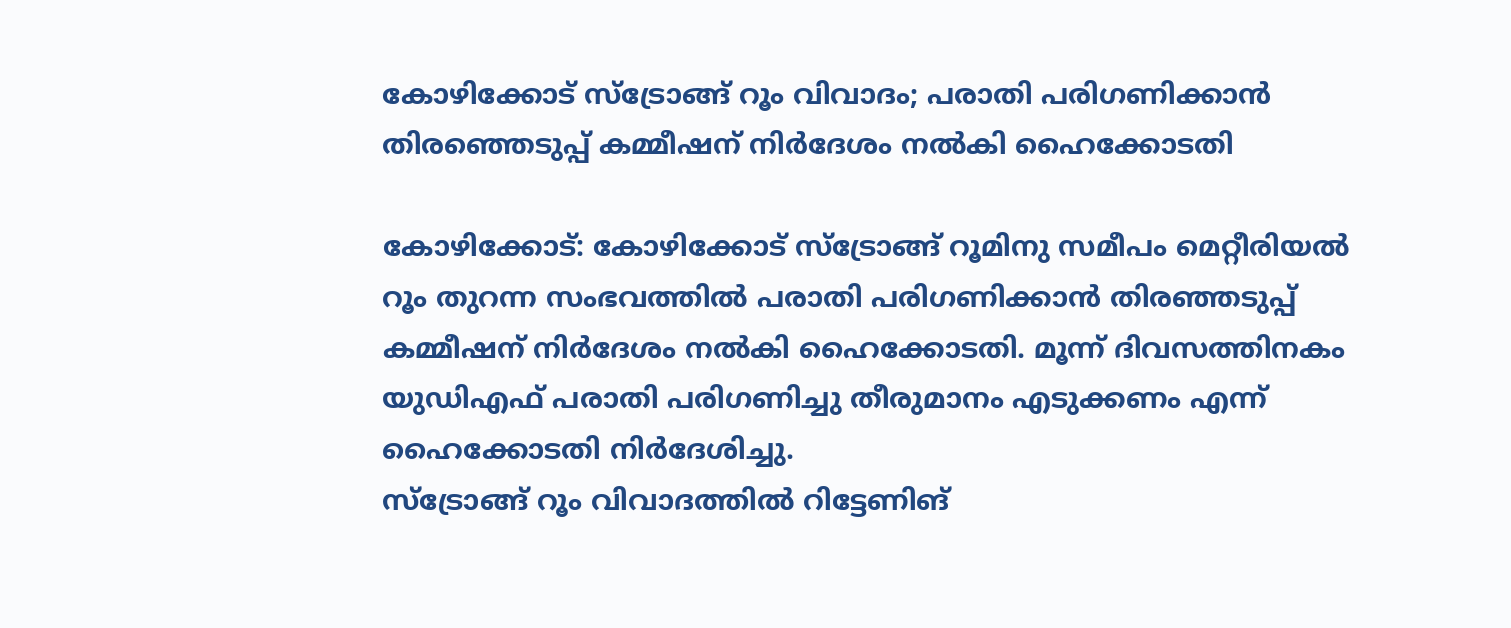കോഴിക്കോട് സ്ട്രോങ്ങ് റൂം വിവാദം; പരാതി പരിഗണിക്കാൻ തിരഞ്ഞെടുപ്പ് കമ്മീഷന് നിർദേശം നൽകി ഹൈക്കോടതി

കോഴിക്കോട്: കോഴിക്കോട് സ്ട്രോങ്ങ് റൂമിനു സമീപം മെറ്റീരിയൽ റൂം തുറന്ന സംഭവത്തിൽ പരാതി പരിഗണിക്കാൻ തിരഞ്ഞടുപ്പ് കമ്മീഷന് നിർദേശം നൽകി ഹൈക്കോടതി. മൂന്ന് ദിവസത്തിനകം യുഡിഎഫ് പരാതി പരിഗണിച്ചു തീരുമാനം എടുക്കണം എന്ന് ഹൈക്കോടതി നിർദേശിച്ചു.
സ്ട്രോങ്ങ് റൂം വിവാദത്തിൽ റിട്ടേണിങ്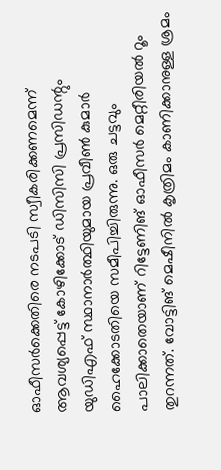ഓഫീസർക്കെതിരെ നടപടി സ്വീകരിക്കണമെന്ന് ആവശ്യപ്പെട്ട് കോഴിക്കോട് ഡിസിസി പ്രസിഡന്റും യുഡിഎഫ് സ്ഥാനാർത്ഥിയുമായ പ്രവീൺ കുമാർ ഹൈക്കോടതിയെ സമീപിച്ചിരുന്നു. ഒരു ചട്ടവും പാലിക്കാതെയാണ് റിട്ടേണിങ് ഓഫീസർ മെറ്റീരിയൽ റൂം തുറന്നത്. വോട്ടിങ് മെഷീനിൽ കൃത്രിമം കാണിക്കാനുള്ള ശ്രമം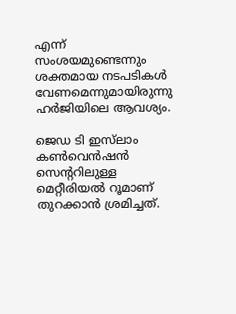എന്ന് സംശയമുണ്ടെന്നും ശക്തമായ നടപടികൾ വേണമെന്നുമായിരുന്നു ഹർജിയിലെ ആവശ്യം.

ജെഡ ടി ഇസ്‌ലാം കൺവെൻഷൻ സെന്ററിലുള്ള മെറ്റീരിയൽ റൂമാണ് തുറക്കാൻ ശ്രമിച്ചത്.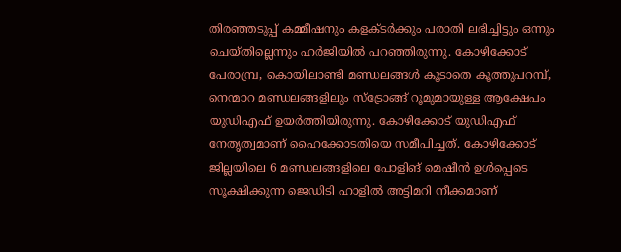തിരഞ്ഞടുപ്പ് കമ്മീഷനും കളക്ടർക്കും പരാതി ലഭിച്ചിട്ടും ഒന്നും ചെയ്തില്ലെന്നും ഹർജിയിൽ പറഞ്ഞിരുന്നു. കോഴിക്കോട് പേരാമ്പ്ര, കൊയിലാണ്ടി മണ്ഡലങ്ങൾ കൂടാതെ കൂത്തുപറമ്പ്, നെന്മാറ മണ്ഡലങ്ങളിലും സ്ട്രോങ്ങ് റൂമുമായുള്ള ആക്ഷേപം യുഡിഎഫ് ഉയർത്തിയിരുന്നു. കോഴിക്കോട് യുഡിഎഫ് നേതൃത്വമാണ് ഹൈക്കോടതിയെ സമീപിച്ചത്. കോഴിക്കോട് ജില്ലയിലെ 6 മണ്ഡലങ്ങളിലെ പോളിങ് മെഷീൻ ഉൾപ്പെടെ സൂക്ഷിക്കുന്ന ജെഡിടി ഹാളിൽ അട്ടിമറി നീക്കമാണ്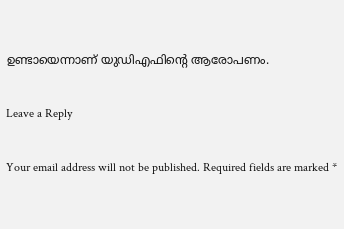ഉണ്ടായെന്നാണ് യുഡിഎഫിന്റെ ആരോപണം.

Leave a Reply

Your email address will not be published. Required fields are marked *